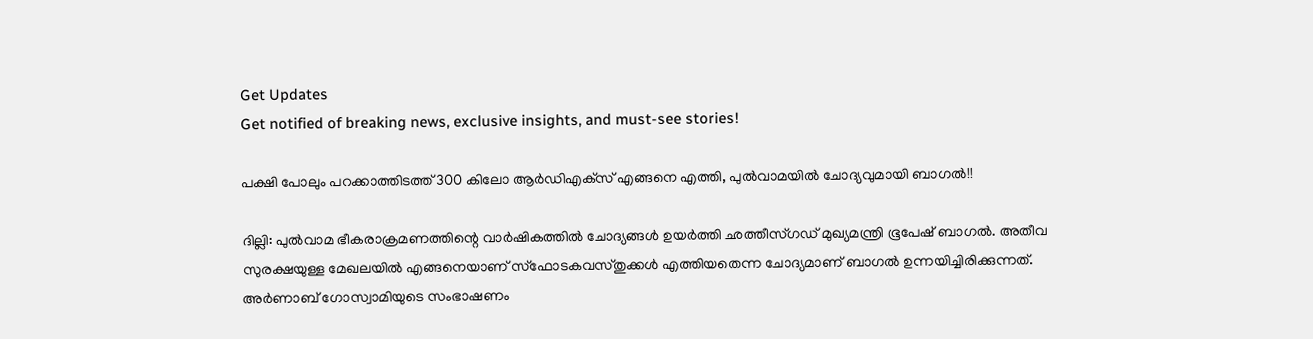Get Updates
Get notified of breaking news, exclusive insights, and must-see stories!

പക്ഷി പോലും പറക്കാത്തിടത്ത് 300 കിലോ ആര്‍ഡിഎക്‌സ് എങ്ങനെ എത്തി, പുല്‍വാമയില്‍ ചോദ്യവുമായി ബാഗല്‍!!

ദില്ലി: പുല്‍വാമ ഭീകരാക്രമണത്തിന്റെ വാര്‍ഷികത്തില്‍ ചോദ്യങ്ങള്‍ ഉയര്‍ത്തി ഛത്തീസ്ഗഡ് മുഖ്യമന്ത്രി ഭൂപേഷ് ബാഗല്‍. അതീവ സുരക്ഷയുള്ള മേഖലയില്‍ എങ്ങനെയാണ് സ്‌ഫോടകവസ്തുക്കള്‍ എത്തിയതെന്ന ചോദ്യമാണ് ബാഗല്‍ ഉന്നയിച്ചിരിക്കുന്നത്. അര്‍ണാബ് ഗോസ്വാമിയുടെ സംഭാഷണം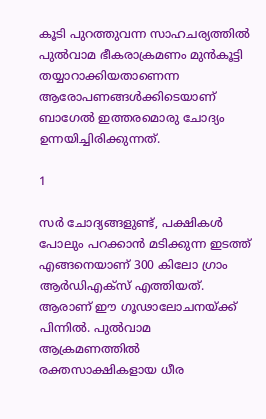കൂടി പുറത്തുവന്ന സാഹചര്യത്തില്‍ പുല്‍വാമ ഭീകരാക്രമണം മുന്‍കൂട്ടി തയ്യാറാക്കിയതാണെന്ന ആരോപണങ്ങള്‍ക്കിടെയാണ് ബാഗേല്‍ ഇത്തരമൊരു ചോദ്യം ഉന്നയിച്ചിരിക്കുന്നത്.

1

സര്‍ ചോദ്യങ്ങളുണ്ട്, പക്ഷികള്‍ പോലും പറക്കാന്‍ മടിക്കുന്ന ഇടത്ത് എങ്ങനെയാണ് 300 കിലോ ഗ്രാം ആര്‍ഡിഎക്‌സ് എത്തിയത്. ആരാണ് ഈ ഗൂഢാലോചനയ്ക്ക് പിന്നില്‍. പുല്‍വാമ ആക്രമണത്തില്‍ രക്തസാക്ഷികളായ ധീര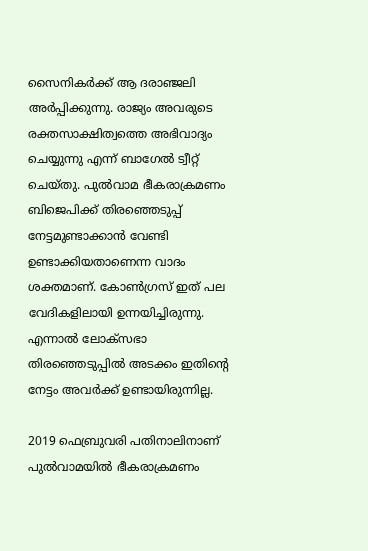സൈനികര്‍ക്ക് ആ ദരാഞ്ജലി അര്‍പ്പിക്കുന്നു. രാജ്യം അവരുടെ രക്തസാക്ഷിത്വത്തെ അഭിവാദ്യം ചെയ്യുന്നു എന്ന് ബാഗേല്‍ ട്വീറ്റ് ചെയ്തു. പുല്‍വാമ ഭീകരാക്രമണം ബിജെപിക്ക് തിരഞ്ഞെടുപ്പ് നേട്ടമുണ്ടാക്കാന്‍ വേണ്ടി ഉണ്ടാക്കിയതാണെന്ന വാദം ശക്തമാണ്. കോണ്‍ഗ്രസ് ഇത് പല വേദികളിലായി ഉന്നയിച്ചിരുന്നു. എന്നാല്‍ ലോക്‌സഭാ തിരഞ്ഞെടുപ്പില്‍ അടക്കം ഇതിന്റെ നേട്ടം അവര്‍ക്ക് ഉണ്ടായിരുന്നില്ല.

2019 ഫെബ്രുവരി പതിനാലിനാണ് പുല്‍വാമയില്‍ ഭീകരാക്രമണം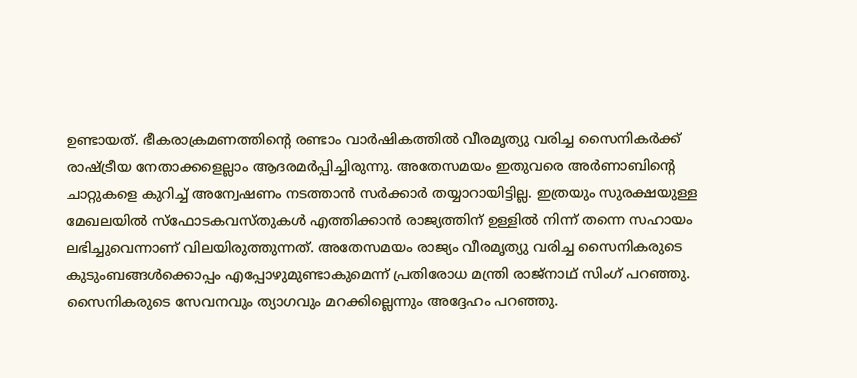ഉണ്ടായത്. ഭീകരാക്രമണത്തിന്റെ രണ്ടാം വാര്‍ഷികത്തില്‍ വീരമൃത്യു വരിച്ച സൈനികര്‍ക്ക് രാഷ്ട്രീയ നേതാക്കളെല്ലാം ആദരമര്‍പ്പിച്ചിരുന്നു. അതേസമയം ഇതുവരെ അര്‍ണാബിന്റെ ചാറ്റുകളെ കുറിച്ച് അന്വേഷണം നടത്താന്‍ സര്‍ക്കാര്‍ തയ്യാറായിട്ടില്ല. ഇത്രയും സുരക്ഷയുള്ള മേഖലയില്‍ സ്‌ഫോടകവസ്തുകള്‍ എത്തിക്കാന്‍ രാജ്യത്തിന് ഉള്ളില്‍ നിന്ന് തന്നെ സഹായം ലഭിച്ചുവെന്നാണ് വിലയിരുത്തുന്നത്. അതേസമയം രാജ്യം വീരമൃത്യു വരിച്ച സൈനികരുടെ കുടുംബങ്ങള്‍ക്കൊപ്പം എപ്പോഴുമുണ്ടാകുമെന്ന് പ്രതിരോധ മന്ത്രി രാജ്‌നാഥ് സിംഗ് പറഞ്ഞു. സൈനികരുടെ സേവനവും ത്യാഗവും മറക്കില്ലെന്നും അദ്ദേഹം പറഞ്ഞു.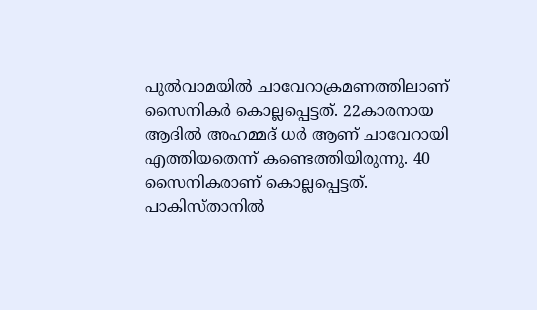പുല്‍വാമയില്‍ ചാവേറാക്രമണത്തിലാണ് സൈനികര്‍ കൊല്ലപ്പെട്ടത്. 22കാരനായ ആദില്‍ അഹമ്മദ് ധര്‍ ആണ് ചാവേറായി എത്തിയതെന്ന് കണ്ടെത്തിയിരുന്നു. 40 സൈനികരാണ് കൊല്ലപ്പെട്ടത്. പാകിസ്താനില്‍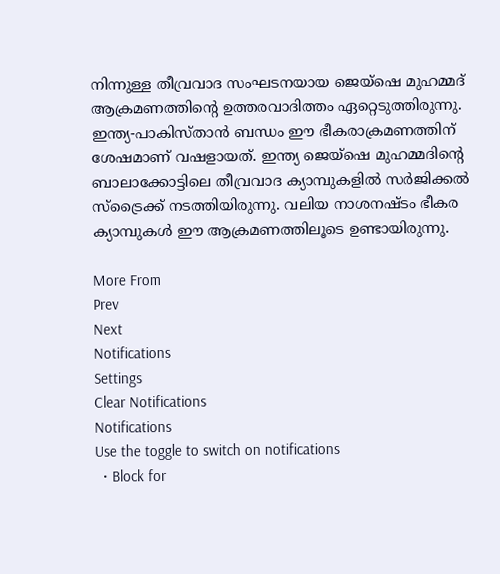നിന്നുള്ള തീവ്രവാദ സംഘടനയായ ജെയ്‌ഷെ മുഹമ്മദ് ആക്രമണത്തിന്റെ ഉത്തരവാദിത്തം ഏറ്റെടുത്തിരുന്നു. ഇന്ത്യ-പാകിസ്താന്‍ ബന്ധം ഈ ഭീകരാക്രമണത്തിന് ശേഷമാണ് വഷളായത്. ഇന്ത്യ ജെയ്‌ഷെ മുഹമ്മദിന്റെ ബാലാക്കോട്ടിലെ തീവ്രവാദ ക്യാമ്പുകളില്‍ സര്‍ജിക്കല്‍ സ്‌ട്രൈക്ക് നടത്തിയിരുന്നു. വലിയ നാശനഷ്ടം ഭീകര ക്യാമ്പുകള്‍ ഈ ആക്രമണത്തിലൂടെ ഉണ്ടായിരുന്നു.

More From
Prev
Next
Notifications
Settings
Clear Notifications
Notifications
Use the toggle to switch on notifications
  • Block for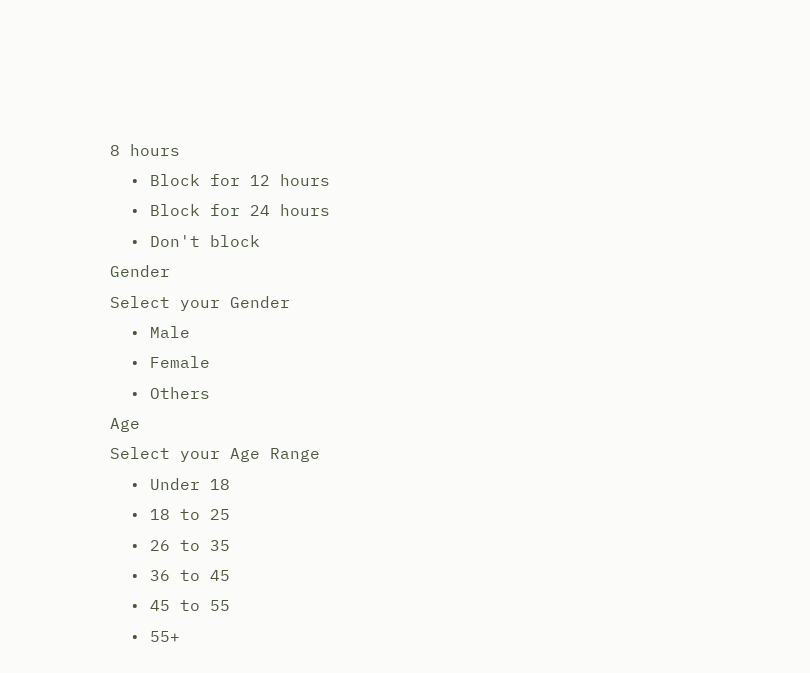8 hours
  • Block for 12 hours
  • Block for 24 hours
  • Don't block
Gender
Select your Gender
  • Male
  • Female
  • Others
Age
Select your Age Range
  • Under 18
  • 18 to 25
  • 26 to 35
  • 36 to 45
  • 45 to 55
  • 55+